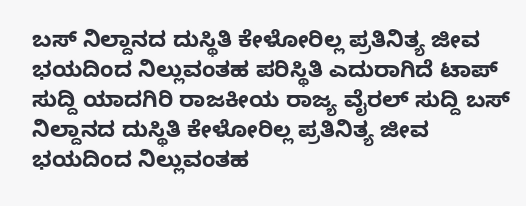ಬಸ್ ನಿಲ್ದಾನದ ದುಸ್ಥಿತಿ ಕೇಳೋರಿಲ್ಲ ಪ್ರತಿನಿತ್ಯ ಜೀವ ಭಯದಿಂದ ನಿಲ್ಲುವಂತಹ ಪರಿಸ್ಥಿತಿ ಎದುರಾಗಿದೆ ಟಾಪ್ ಸುದ್ದಿ ಯಾದಗಿರಿ ರಾಜಕೀಯ ರಾಜ್ಯ ವೈರಲ್ ಸುದ್ದಿ ಬಸ್ ನಿಲ್ದಾನದ ದುಸ್ಥಿತಿ ಕೇಳೋರಿಲ್ಲ ಪ್ರತಿನಿತ್ಯ ಜೀವ ಭಯದಿಂದ ನಿಲ್ಲುವಂತಹ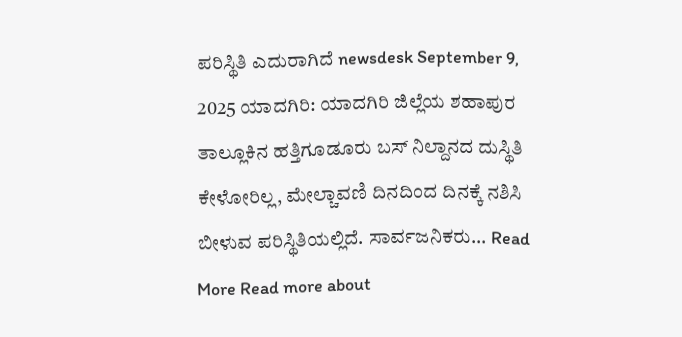ಪರಿಸ್ಥಿತಿ ಎದುರಾಗಿದೆ newsdesk September 9, 2025 ಯಾದಗಿರಿ: ಯಾದಗಿರಿ ಜಿಲ್ಲೆಯ ಶಹಾಪುರ ತಾಲ್ಲೂಕಿನ ಹತ್ತಿಗೂಡೂರು ಬಸ್ ನಿಲ್ದಾನದ ದುಸ್ಥಿತಿ ಕೇಳೋರಿಲ್ಲ, ಮೇಲ್ಚಾವಣಿ ದಿನದಿಂದ ದಿನಕ್ಕೆ ನಶಿಸಿ ಬೀಳುವ ಪರಿಸ್ಥಿತಿಯಲ್ಲಿದೆ. ಸಾರ್ವಜನಿಕರು... Read More Read more about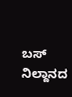ಬಸ್ ನಿಲ್ದಾನದ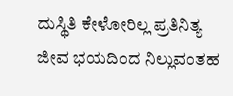ದುಸ್ಥಿತಿ ಕೇಳೋರಿಲ್ಲ ಪ್ರತಿನಿತ್ಯ ಜೀವ ಭಯದಿಂದ ನಿಲ್ಲುವಂತಹ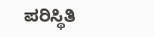ಪರಿಸ್ಥಿತಿ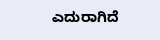ಎದುರಾಗಿದೆ